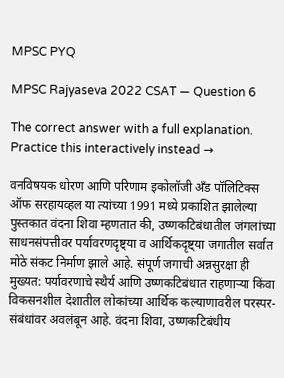MPSC PYQ

MPSC Rajyaseva 2022 CSAT — Question 6

The correct answer with a full explanation. Practice this interactively instead →

वनविषयक धोरण आणि परिणाम इकोलॉजी अँड पॉलिटिक्स ऑफ सरहायव्हल या त्यांच्या 1991 मध्ये प्रकाशित झालेल्या पुस्तकात वंदना शिवा म्हणतात की, उष्णकटिबंधातील जंगलांच्या साधनसंपत्तीवर पर्यावरणदृष्ट्या व आर्थिकदृष्ट्या जगातील सर्वात मोठे संकट निर्माण झाले आहे. संपूर्ण जगाची अन्नसुरक्षा ही मुख्यत: पर्यावरणाचे स्थैर्य आणि उष्णकटिबंधात राहणाऱ्या किंवा विकसनशील देशातील लोकांच्या आर्थिक कल्याणावरील परस्पर-संबंधांवर अवलंबून आहे. वंदना शिवा, उष्णकटिबंधीय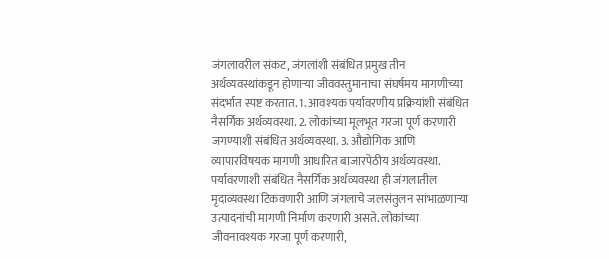जंगलावरील संकट, जंगलांशी संबंधित प्रमुख तीन अर्थव्यवस्थांकडून होणाऱ्या जीववस्तुमानाचा संघर्षमय मागणीच्या संदर्भात स्पष्ट करतात. 1. आवश्यक पर्यावरणीय प्रक्रियांशी संबंधित नैसर्गिक अर्थव्यवस्था. 2. लोकांच्या मूलभूत गरजा पूर्ण करणारी जगण्याशी संबंधित अर्थव्यवस्था. 3. औद्योगिक आणि व्यापारविषयक मागणी आधारित बाजारपेठीय अर्थव्यवस्था. पर्यावरणाशी संबंधित नैसर्गिक अर्थव्यवस्था ही जंगलातील मृदाव्यवस्था टिकवणारी आणि जंगलाचे जलसंतुलन सांभाळणाऱ्या उत्पादनांची मागणी निर्माण करणारी असते. लोकांच्या जीवनावश्यक गरजा पूर्ण करणारी,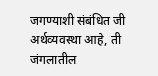जगण्याशी संबंधित जी अर्थव्यवस्था आहे, ती जंगलातील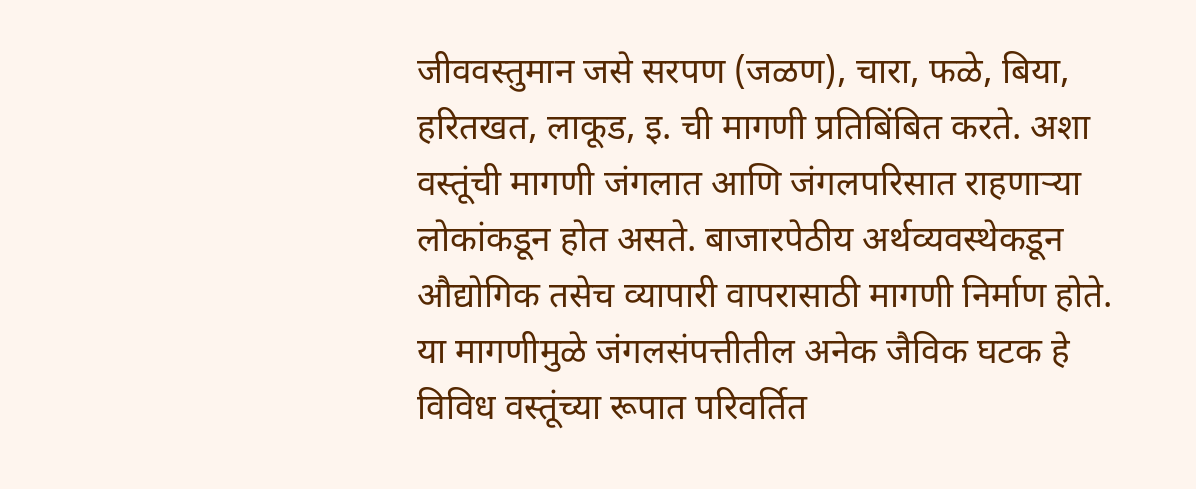जीववस्तुमान जसे सरपण (जळण), चारा, फळे, बिया, हरितखत, लाकूड, इ. ची मागणी प्रतिबिंबित करते. अशा वस्तूंची मागणी जंगलात आणि जंगलपरिसात राहणाऱ्या लोकांकडून होत असते. बाजारपेठीय अर्थव्यवस्थेकडून औद्योगिक तसेच व्यापारी वापरासाठी मागणी निर्माण होते. या मागणीमुळे जंगलसंपत्तीतील अनेक जैविक घटक हे विविध वस्तूंच्या रूपात परिवर्तित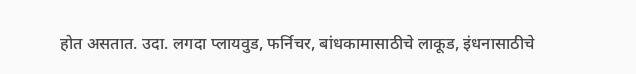होत असतात. उदा. लगदा प्लायवुड, फर्निचर, बांधकामासाठीचे लाकूड, इंधनासाठीचे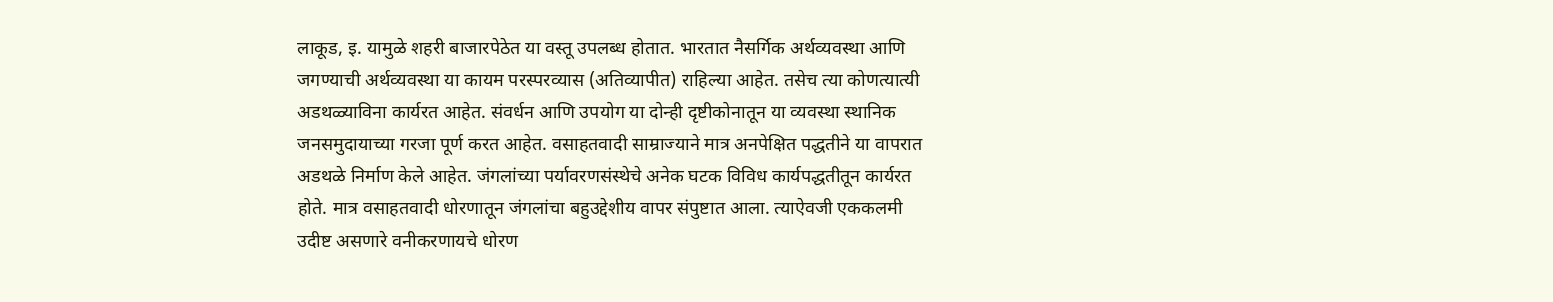लाकूड, इ. यामुळे शहरी बाजारपेठेत या वस्तू उपलब्ध होतात. भारतात नैसर्गिक अर्थव्यवस्था आणि जगण्याची अर्थव्यवस्था या कायम परस्परव्यास (अतिव्यापीत) राहिल्या आहेत. तसेच त्या कोणत्यात्यी अडथळ्याविना कार्यरत आहेत. संवर्धन आणि उपयोग या दोन्ही दृष्टीकोनातून या व्यवस्था स्थानिक जनसमुदायाच्या गरजा पूर्ण करत आहेत. वसाहतवादी साम्राज्याने मात्र अनपेक्षित पद्धतीने या वापरात अडथळे निर्माण केले आहेत. जंगलांच्या पर्यावरणसंस्थेचे अनेक घटक विविध कार्यपद्धतीतून कार्यरत होते. मात्र वसाहतवादी धोरणातून जंगलांचा बहुउद्देशीय वापर संपुष्टात आला. त्याऐवजी एककलमी उदीष्ट असणारे वनीकरणायचे धोरण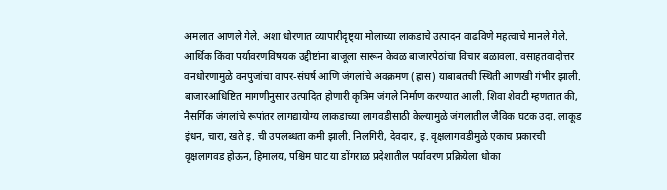अमलात आणले गेले. अशा धोरणात व्यापारीदृष्ट्या मोलाच्या लाकडाचे उत्पादन वाढविणे महत्वाचे मानले गेले. आर्थिक किंवा पर्यावरणविषयक उद्दीष्टांना बाजूला सारून केवळ बाजारपेठांचा विचार बळावला. वसाहतवादोत्तर वनधोरणामुळे वनपुजांचा वापर-संघर्ष आणि जंगलांचे अवक्रमण (ह्रास) याबाबतची स्थिती आणखी गंभीर झाली. बाजारआधिष्टित मागणीनुसार उत्पादित होणारी कृत्रिम जंगले निर्माण करण्यात आली. शिवा शेवटी म्हणतात की, नैसर्गिक जंगलांचे रूपांतर लागद्यायोग्य लाकडाच्या लागवडीसाठी केल्यामुळे जंगलातील जैविक घटक उदा. लाकूड इंधन, चारा, खते इ. ची उपलब्धता कमी झाली. निलगिरी, देवदार, इ. वृक्षलागवडीमुळे एकाच प्रकारची वृक्षलागवड होऊन, हिमालय, पश्चिम घाट या डोंगराळ प्रदेशातील पर्यावरण प्रक्रियेला धोका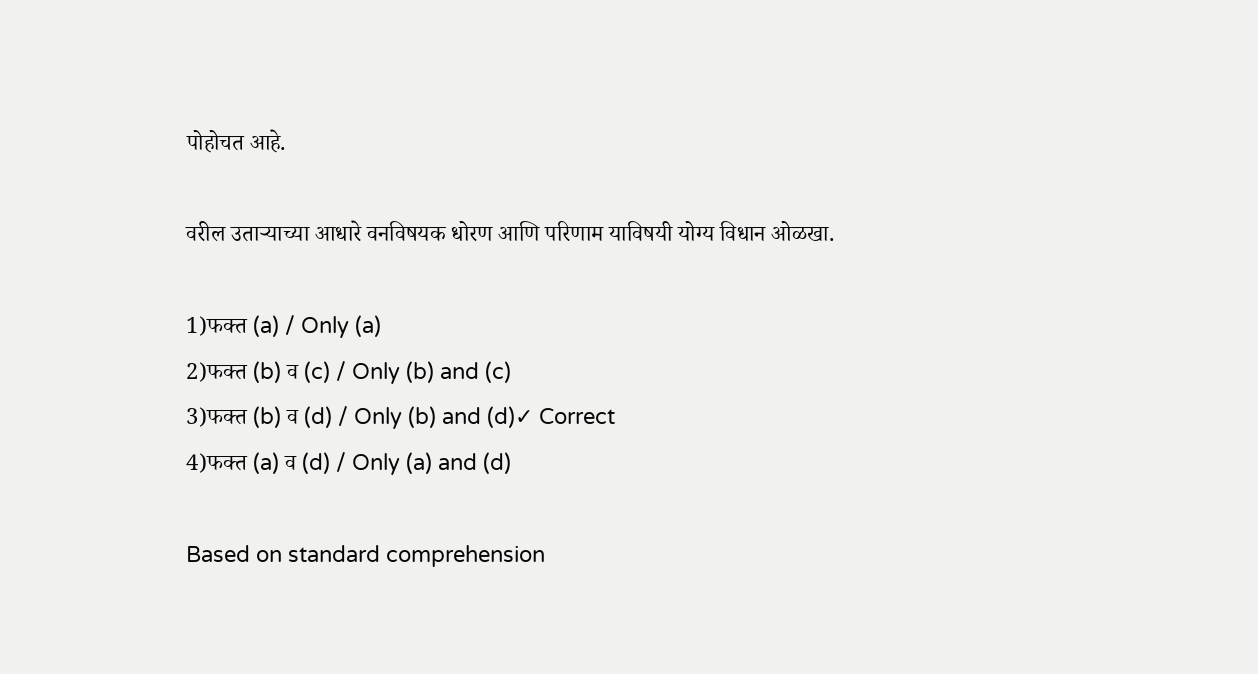पोहोचत आहे.

वरील उताऱ्याच्या आधारे वनविषयक धोरण आणि परिणाम याविषयी योग्य विधान ओळखा.

1)फक्त (a) / Only (a)
2)फक्त (b) व (c) / Only (b) and (c)
3)फक्त (b) व (d) / Only (b) and (d)✓ Correct
4)फक्त (a) व (d) / Only (a) and (d)

Based on standard comprehension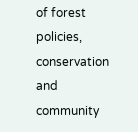of forest policies, conservation and community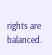rights are balanced.